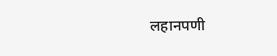लहानपणी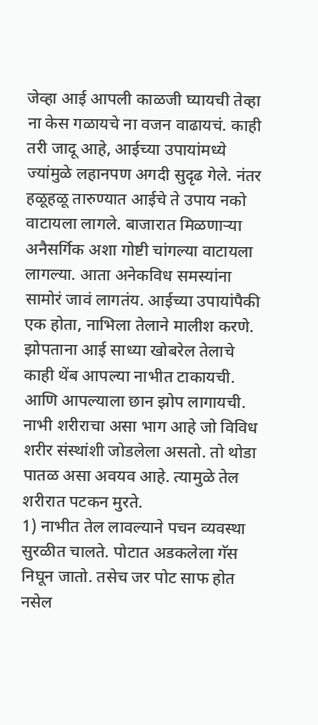जेव्हा आई आपली काळजी घ्यायची तेव्हा ना केस गळायचे ना वजन वाढायचं. काही तरी जादू आहे, आईच्या उपायांमध्ये ज्यांमुळे लहानपण अगदी सुदृढ गेले. नंतर हळूहळू तारुण्यात आईचे ते उपाय नको वाटायला लागले. बाजारात मिळणाऱ्या अनैसर्गिक अशा गोष्टी चांगल्या वाटायला लागल्या. आता अनेकविध समस्यांना सामोरं जावं लागतंय. आईच्या उपायांपैकी एक होता, नाभिला तेलाने मालीश करणे. झोपताना आई साध्या खोबरेल तेलाचे काही थेंब आपल्या नाभीत टाकायची. आणि आपल्याला छान झोप लागायची.
नाभी शरीराचा असा भाग आहे जो विविध शरीर संस्थांशी जोडलेला असतो. तो थोडा पातळ असा अवयव आहे. त्यामुळे तेल शरीरात पटकन मुरते.
1) नाभीत तेल लावल्याने पचन व्यवस्था सुरळीत चालते. पोटात अडकलेला गॅस निघून जातो. तसेच जर पोट साफ होत नसेल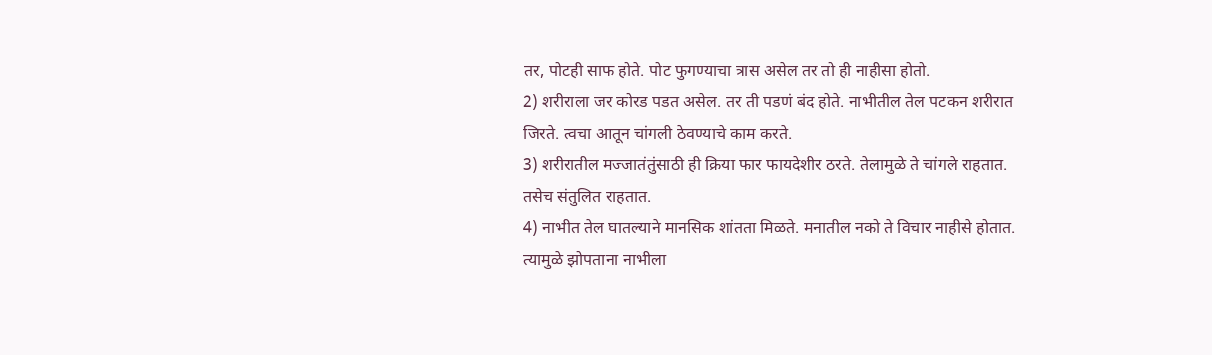तर, पोटही साफ होते. पोट फुगण्याचा त्रास असेल तर तो ही नाहीसा होतो.
2) शरीराला जर कोरड पडत असेल. तर ती पडणं बंद होते. नाभीतील तेल पटकन शरीरात जिरते. त्वचा आतून चांगली ठेवण्याचे काम करते.
3) शरीरातील मज्जातंतुंसाठी ही क्रिया फार फायदेशीर ठरते. तेलामुळे ते चांगले राहतात. तसेच संतुलित राहतात.
4) नाभीत तेल घातल्याने मानसिक शांतता मिळते. मनातील नको ते विचार नाहीसे होतात. त्यामुळे झोपताना नाभीला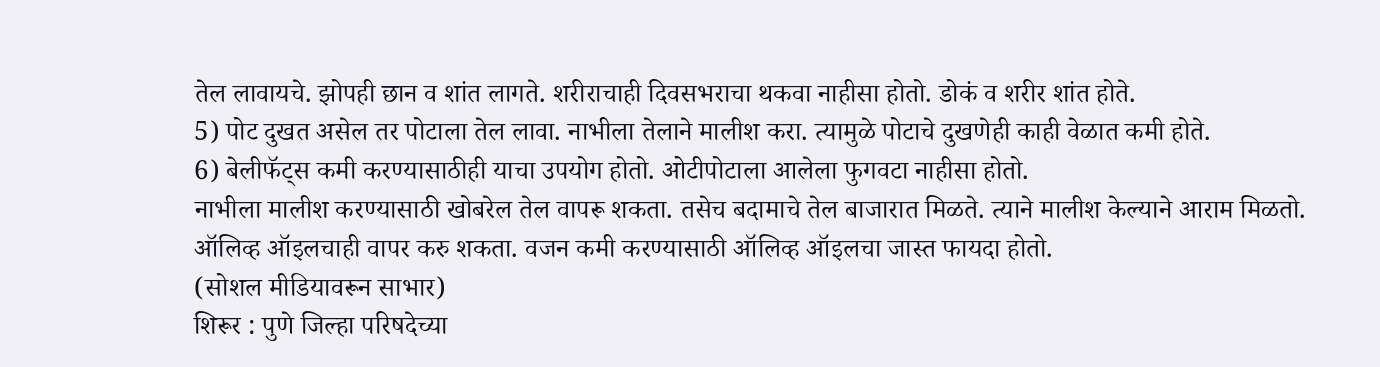तेल लावायचे. झोपही छान व शांत लागते. शरीराचाही दिवसभराचा थकवा नाहीसा होतो. डोकं व शरीर शांत होते.
5) पोट दुखत असेल तर पोटाला तेल लावा. नाभीला तेलाने मालीश करा. त्यामुळे पोटाचे दुखणेही काही वेळात कमी होते.
6) बेलीफॅट्स कमी करण्यासाठीही याचा उपयोग होतो. ओटीपोटाला आलेला फुगवटा नाहीसा होतो.
नाभीला मालीश करण्यासाठी खोबरेल तेल वापरू शकता. तसेच बदामाचे तेल बाजारात मिळते. त्याने मालीश केल्याने आराम मिळतो. ऑलिव्ह ऑइलचाही वापर करु शकता. वजन कमी करण्यासाठी ऑलिव्ह ऑइलचा जास्त फायदा होतो.
(सोशल मीडियावरून साभार)
शिरूर : पुणे जिल्हा परिषदेच्या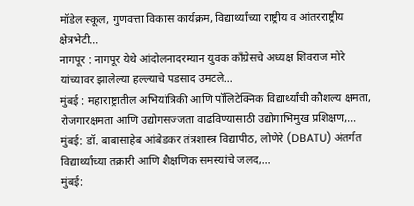मॉडेल स्कूल, गुणवत्ता विकास कार्यक्रम, विद्यार्थ्यांच्या राष्ट्रीय व आंतरराष्ट्रीय क्षेत्रभेटी…
नागपूर : नागपूर येथे आंदोलनादरम्यान युवक काँग्रेसचे अध्यक्ष शिवराज मोरे यांच्यावर झालेल्या हल्ल्याचे पडसाद उमटले…
मुंबई : महाराष्ट्रातील अभियांत्रिकी आणि पॉलिटेक्निक विद्यार्थ्यांची कौशल्य क्षमता, रोजगारक्षमता आणि उद्योगसज्जता वाढविण्यासाठी उद्योगाभिमुख प्रशिक्षण,…
मुंबई: डॉ. बाबासाहेब आंबेडकर तंत्रशास्त्र विद्यापीठ, लोणेरे (DBATU) अंतर्गत विद्यार्थ्यांच्या तक्रारी आणि शैक्षणिक समस्यांचे जलद,…
मुंबई: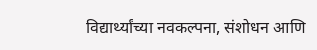विद्यार्थ्यांच्या नवकल्पना, संशोधन आणि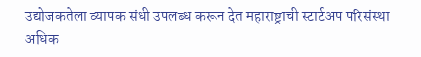उद्योजकतेला व्यापक संधी उपलब्ध करून देत महाराष्ट्राची स्टार्टअप परिसंस्था अधिक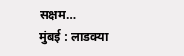सक्षम…
मुंबई : लाडक्या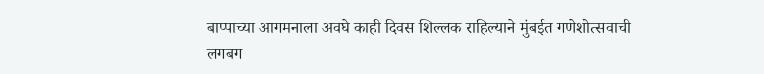बाप्पाच्या आगमनाला अवघे काही दिवस शिल्लक राहिल्याने मुंबईत गणेशोत्सवाची लगबग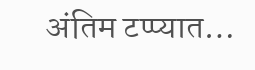अंतिम टप्प्यात…